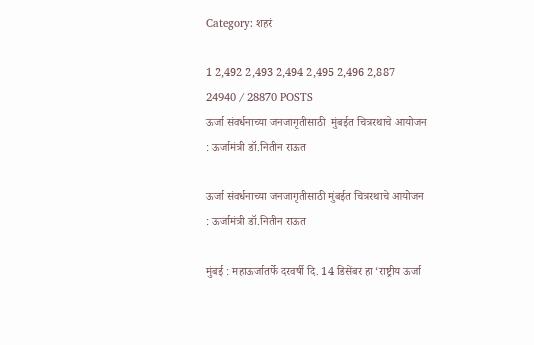Category: शहरं

1 2,492 2,493 2,494 2,495 2,496 2,887 24940 / 28870 POSTS
ऊर्जा संवर्धनाच्या जनजागृतीसाठी  मुंबईत चित्ररथाचे आयोजन : ऊर्जामंत्री डॉ.नितीन राऊत

ऊर्जा संवर्धनाच्या जनजागृतीसाठी मुंबईत चित्ररथाचे आयोजन : ऊर्जामंत्री डॉ.नितीन राऊत

मुंबई : महाऊर्जातर्फे दरवर्षी दि. 14 डिसेंबर हा ‘राष्ट्रीय ऊर्जा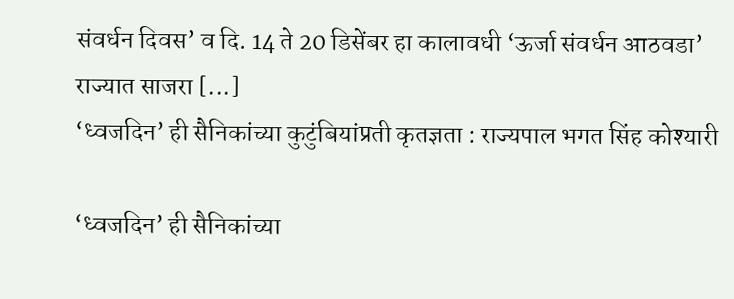संवर्धन दिवस’ व दि. 14 ते 20 डिसेंबर हा कालावधी ‘ऊर्जा संवर्धन आठवडा’ राज्यात साजरा [...]
‘ध्वजदिन’ ही सैनिकांच्या कुटुंबियांप्रती कृतज्ञता : राज्यपाल भगत सिंह कोश्यारी

‘ध्वजदिन’ ही सैनिकांच्या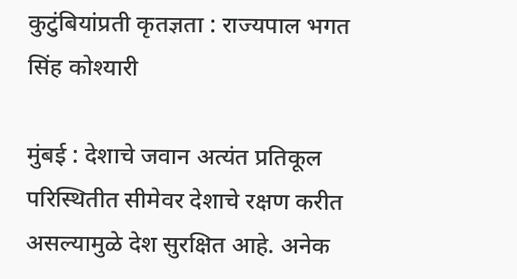कुटुंबियांप्रती कृतज्ञता : राज्यपाल भगत सिंह कोश्यारी

मुंबई : देशाचे जवान अत्यंत प्रतिकूल परिस्थितीत सीमेवर देशाचे रक्षण करीत असल्यामुळे देश सुरक्षित आहे. अनेक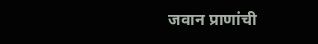जवान प्राणांची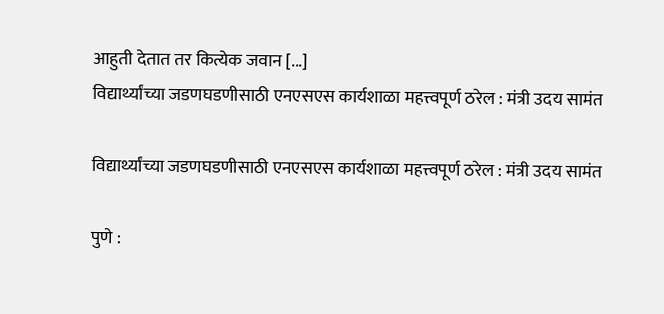आहुती देतात तर कित्येक जवान [...]
विद्यार्थ्यांच्या जडणघडणीसाठी एनएसएस कार्यशाळा महत्त्वपूर्ण ठरेल : मंत्री उदय सामंत

विद्यार्थ्यांच्या जडणघडणीसाठी एनएसएस कार्यशाळा महत्त्वपूर्ण ठरेल : मंत्री उदय सामंत

पुणे :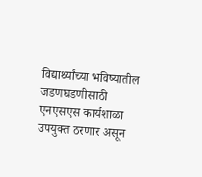विद्यार्थ्यांच्या भविष्यातील जडणघडणीसाठी एनएसएस कार्यशाळा उपयुक्त ठरणार असून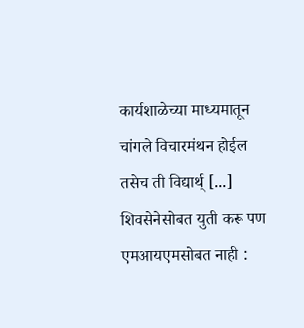कार्यशाळेच्या माध्यमातून चांगले विचारमंथन होईल तसेच ती विद्यार्थ् [...]
शिवसेनेसोबत युती करू पण एमआयएमसोबत नाही :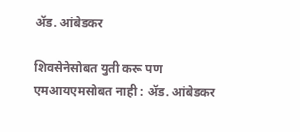अ‍ॅड. आंबेडकर

शिवसेनेसोबत युती करू पण एमआयएमसोबत नाही : अ‍ॅड. आंबेडकर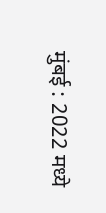मुंबई : 2022 मध्ये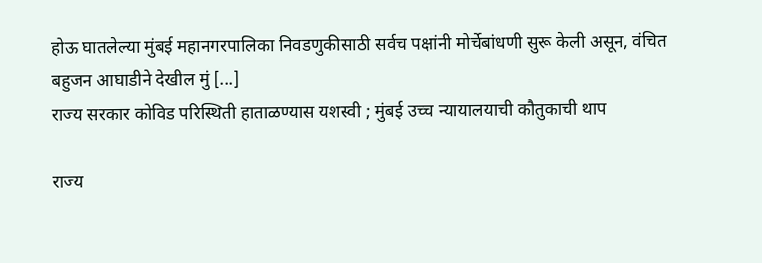होऊ घातलेल्या मुंबई महानगरपालिका निवडणुकीसाठी सर्वच पक्षांनी मोर्चेबांधणी सुरू केली असून, वंचित बहुजन आघाडीने देखील मुं [...]
राज्य सरकार कोविड परिस्थिती हाताळण्यास यशस्वी ; मुंबई उच्च न्यायालयाची कौतुकाची थाप

राज्य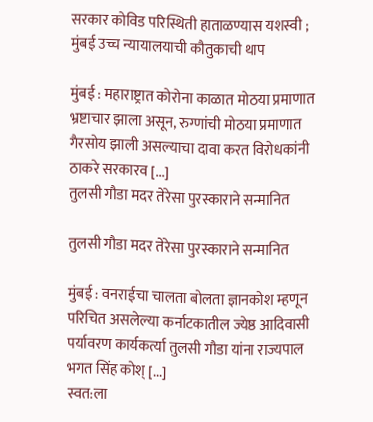सरकार कोविड परिस्थिती हाताळण्यास यशस्वी ; मुंबई उच्च न्यायालयाची कौतुकाची थाप

मुंबई : महाराष्ट्रात कोरोना काळात मोठया प्रमाणात भ्रष्टाचार झाला असून, रुग्णांची मोठया प्रमाणात गैरसोय झाली असल्याचा दावा करत विरोधकांनी ठाकरे सरकारव [...]
तुलसी गौडा मदर तेरेसा पुरस्काराने सन्मानित

तुलसी गौडा मदर तेरेसा पुरस्काराने सन्मानित

मुंबई : वनराईचा चालता बोलता ज्ञानकोश म्हणून परिचित असलेल्या कर्नाटकातील ज्येष्ठ आदिवासी पर्यावरण कार्यकर्त्या तुलसी गौडा यांना राज्यपाल भगत सिंह कोश् [...]
स्वत:ला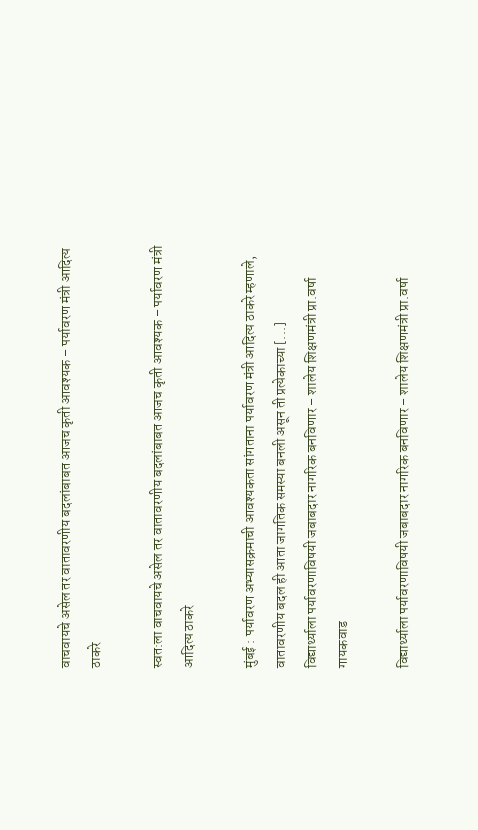वाचवायचे असेल तर वातावरणीय बदलांबाबत आजच कृती आवश्यक – पर्यावरण मंत्री आदित्य ठाकरे

स्वत:ला वाचवायचे असेल तर वातावरणीय बदलांबाबत आजच कृती आवश्यक – पर्यावरण मंत्री आदित्य ठाकरे

मुंबई : पर्यावरण अभ्यासक्रमाची आवश्यकता सांगताना पर्यावरण मंत्री आदित्य ठाकरे म्हणाले, वातावरणीय बदल ही आता जागतिक समस्या बनली असून ती प्रत्येकाच्या [...]
विद्यार्थ्याला पर्यावरणाविषयी जबाबदार नागरिक बनविणार – शालेय शिक्षणमंत्री प्रा.वर्षा गायकवाड

विद्यार्थ्याला पर्यावरणाविषयी जबाबदार नागरिक बनविणार – शालेय शिक्षणमंत्री प्रा.वर्षा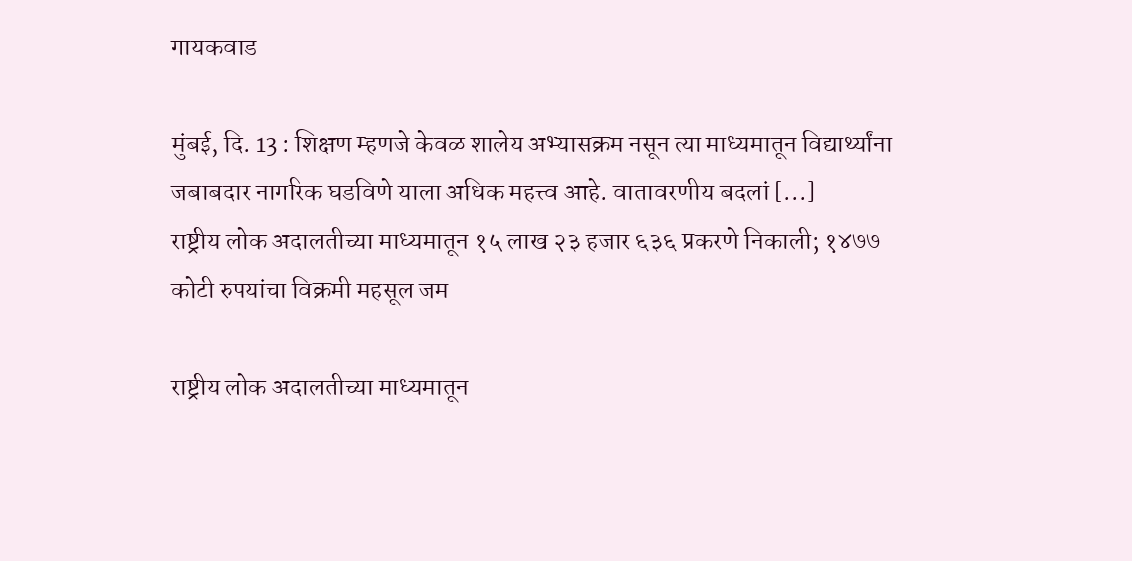गायकवाड

मुंबई, दि. 13 : शिक्षण म्हणजे केवळ शालेय अभ्यासक्रम नसून त्या माध्यमातून विद्यार्थ्यांना जबाबदार नागरिक घडविणे याला अधिक महत्त्व आहे. वातावरणीय बदलां [...]
राष्ट्रीय लोक अदालतीच्या माध्यमातून १५ लाख २३ हजार ६३६ प्रकरणे निकाली; १४७७ कोटी रुपयांचा विक्रमी महसूल जम

राष्ट्रीय लोक अदालतीच्या माध्यमातून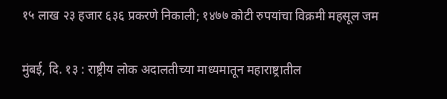१५ लाख २३ हजार ६३६ प्रकरणे निकाली; १४७७ कोटी रुपयांचा विक्रमी महसूल जम

मुंबई, दि. १३ : राष्ट्रीय लोक अदालतीच्या माध्यमातून महाराष्ट्रातील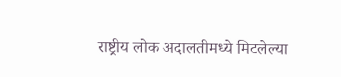राष्ट्रीय लोक अदालतीमध्ये मिटलेल्या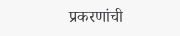प्रकरणांची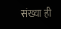संख्या ही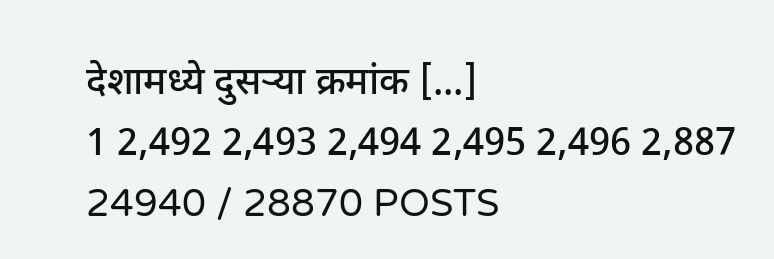देशामध्ये दुसऱ्या क्रमांक [...]
1 2,492 2,493 2,494 2,495 2,496 2,887 24940 / 28870 POSTS